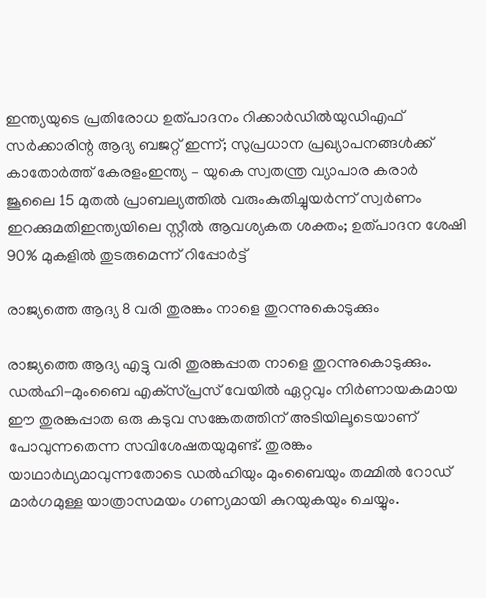ഇന്ത്യയുടെ പ്രതിരോധ ഉത്പാദനം റിക്കാർഡിൽയുഡിഎഫ് സര്‍ക്കാരിന്റ ആദ്യ ബജറ്റ് ഇന്ന്; സുപ്രധാന പ്രഖ്യാപനങ്ങള്‍ക്ക് കാതോര്‍ത്ത് കേരളംഇന്ത്യ – യുകെ സ്വതന്ത്ര വ്യാപാര കരാർ ജൂലൈ 15 മുതൽ പ്രാബല്യത്തിൽ വരുംകുതിച്ചുയർന്ന് സ്വർണം ഇറക്കുമതിഇന്ത്യയിലെ സ്റ്റീല്‍ ആവശ്യകത ശക്തം; ഉത്പാദന ശേഷി 90% മുകളില്‍ തുടരുമെന്ന് റിപ്പോര്‍ട്ട്

രാജ്യത്തെ ആദ്യ 8 വരി തുരങ്കം നാളെ തുറന്നുകൊടുക്കും

രാജ്യത്തെ ആദ്യ എട്ടു വരി തുരങ്കപ്പാത നാളെ തുറന്നുകൊടുക്കും. ഡല്‍ഹി-മുംബൈ എക്‌സ്പ്രസ് വേയില്‍ ഏറ്റവും നിര്‍ണായകമായ ഈ തുരങ്കപ്പാത ഒരു കടുവ സങ്കേതത്തിന് അടിയിലൂടെയാണ് പോവുന്നതെന്ന സവിശേഷതയുമുണ്ട്. തുരങ്കം യാഥാര്‍ഥ്യമാവുന്നതോടെ ഡല്‍ഹിയും മുംബൈയും തമ്മില്‍ റോഡ് മാര്‍ഗമുള്ള യാത്രാസമയം ഗണ്യമായി കുറയുകയും ചെയ്യും.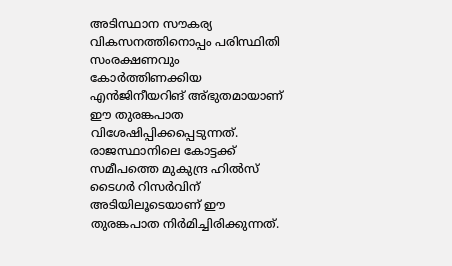അടിസ്ഥാന സൗകര്യ വികസനത്തിനൊപ്പം പരിസ്ഥിതി സംരക്ഷണവും കോര്‍ത്തിണക്കിയ എന്‍ജിനീയറിങ് അ്ഭുതമായാണ് ഈ തുരങ്കപാത വിശേഷിപ്പിക്കപ്പെടുന്നത്. രാജസ്ഥാനിലെ കോട്ടക്ക് സമീപത്തെ മുകുന്ദ്ര ഹില്‍സ് ടൈഗര്‍ റിസര്‍വിന് അടിയിലൂടെയാണ് ഈ തുരങ്കപാത നിര്‍മിച്ചിരിക്കുന്നത്.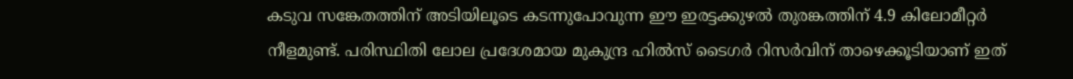കടുവ സങ്കേതത്തിന് അടിയിലൂടെ കടന്നുപോവുന്ന ഈ ഇരട്ടക്കുഴല്‍ തുരങ്കത്തിന് 4.9 കിലോമീറ്റര്‍ നീളമുണ്ട്. പരിസ്ഥിതി ലോല പ്രദേശമായ മുകുന്ദ്ര ഹില്‍സ് ടൈഗര്‍ റിസര്‍വിന് താഴെക്കൂടിയാണ് ഇത്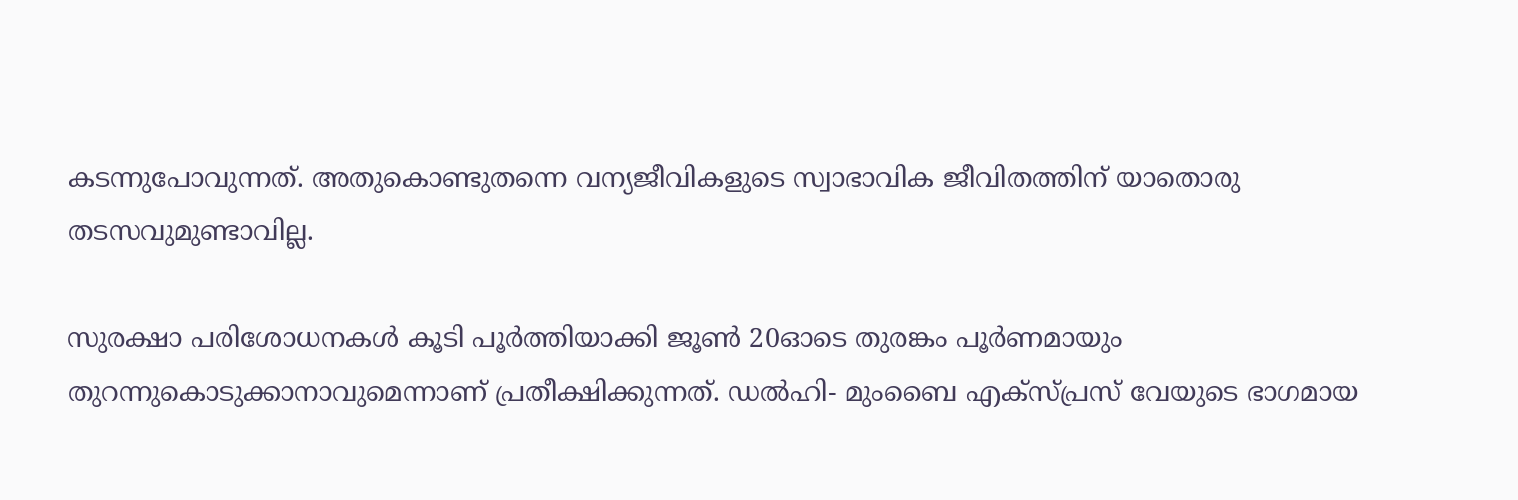കടന്നുപോവുന്നത്. അതുകൊണ്ടുതന്നെ വന്യജീവികളുടെ സ്വാഭാവിക ജീവിതത്തിന് യാതൊരു തടസവുമുണ്ടാവില്ല.

സുരക്ഷാ പരിശോധനകള്‍ കൂടി പൂര്‍ത്തിയാക്കി ജൂണ്‍ 20ഓടെ തുരങ്കം പൂര്‍ണമായും തുറന്നുകൊടുക്കാനാവുമെന്നാണ് പ്രതീക്ഷിക്കുന്നത്. ഡല്‍ഹി- മുംബൈ എക്‌സ്പ്രസ് വേയുടെ ഭാഗമായ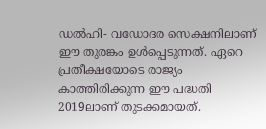ഡല്‍ഹി- വഡോദര സെക്ഷനിലാണ് ഈ തുരങ്കം ഉള്‍പ്പെടുന്നത്. ഏറെ പ്രതീക്ഷയോടെ രാജ്യം കാത്തിരിക്കുന്ന ഈ പദ്ധതി 2019ലാണ് തുടക്കമായത്.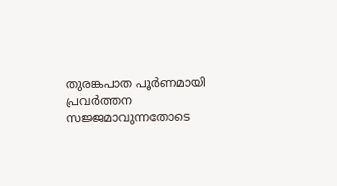തുരങ്കപാത പൂര്‍ണമായി പ്രവര്‍ത്തന സജ്ജമാവുന്നതോടെ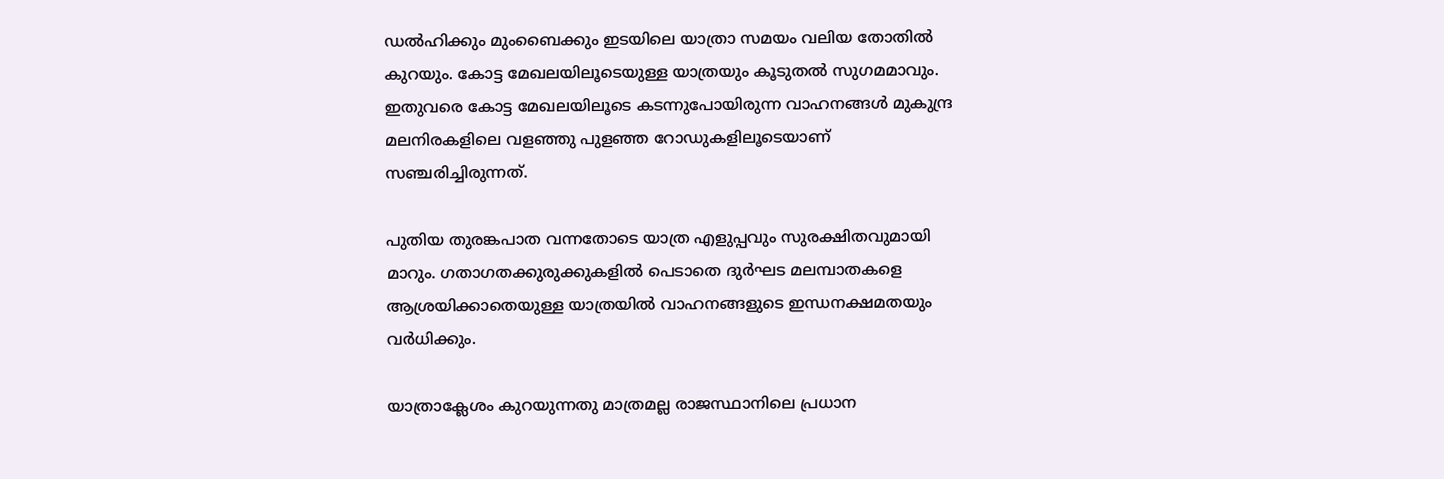ഡല്‍ഹിക്കും മുംബൈക്കും ഇടയിലെ യാത്രാ സമയം വലിയ തോതില്‍ കുറയും. കോട്ട മേഖലയിലൂടെയുള്ള യാത്രയും കൂടുതല്‍ സുഗമമാവും. ഇതുവരെ കോട്ട മേഖലയിലൂടെ കടന്നുപോയിരുന്ന വാഹനങ്ങള്‍ മുകുന്ദ്ര മലനിരകളിലെ വളഞ്ഞു പുളഞ്ഞ റോഡുകളിലൂടെയാണ് സഞ്ചരിച്ചിരുന്നത്.

പുതിയ തുരങ്കപാത വന്നതോടെ യാത്ര എളുപ്പവും സുരക്ഷിതവുമായി മാറും. ഗതാഗതക്കുരുക്കുകളില്‍ പെടാതെ ദുര്‍ഘട മലമ്പാതകളെ ആശ്രയിക്കാതെയുള്ള യാത്രയില്‍ വാഹനങ്ങളുടെ ഇന്ധനക്ഷമതയും വര്‍ധിക്കും.

യാത്രാക്ലേശം കുറയുന്നതു മാത്രമല്ല രാജസ്ഥാനിലെ പ്രധാന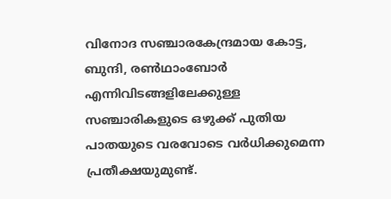വിനോദ സഞ്ചാരകേന്ദ്രമായ കോട്ട, ബുന്ദി, രണ്‍ഥാംബോര്‍ എന്നിവിടങ്ങളിലേക്കുള്ള സഞ്ചാരികളുടെ ഒഴുക്ക് പുതിയ പാതയുടെ വരവോടെ വര്‍ധിക്കുമെന്ന പ്രതീക്ഷയുമുണ്ട്.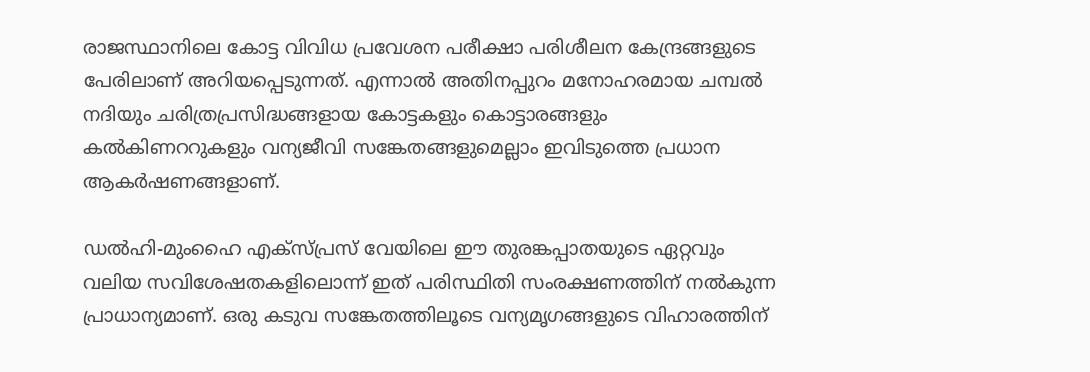രാജസ്ഥാനിലെ കോട്ട വിവിധ പ്രവേശന പരീക്ഷാ പരിശീലന കേന്ദ്രങ്ങളുടെ പേരിലാണ് അറിയപ്പെടുന്നത്. എന്നാല്‍ അതിനപ്പുറം മനോഹരമായ ചമ്പല്‍ നദിയും ചരിത്രപ്രസിദ്ധങ്ങളായ കോട്ടകളും കൊട്ടാരങ്ങളും കല്‍കിണററുകളും വന്യജീവി സങ്കേതങ്ങളുമെല്ലാം ഇവിടുത്തെ പ്രധാന ആകര്‍ഷണങ്ങളാണ്.

ഡല്‍ഹി-മുംഹൈ എക്‌സ്പ്രസ് വേയിലെ ഈ തുരങ്കപ്പാതയുടെ ഏറ്റവും വലിയ സവിശേഷതകളിലൊന്ന് ഇത് പരിസ്ഥിതി സംരക്ഷണത്തിന് നല്‍കുന്ന പ്രാധാന്യമാണ്. ഒരു കടുവ സങ്കേതത്തിലൂടെ വന്യമൃഗങ്ങളുടെ വിഹാരത്തിന്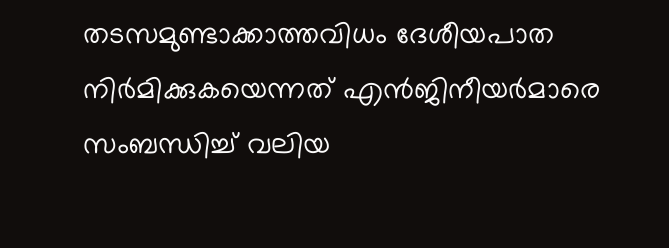തടസമുണ്ടാക്കാത്തവിധം ദേശീയപാത നിര്‍മിക്കുകയെന്നത് എന്‍ജിനീയര്‍മാരെ സംബന്ധിച്ച് വലിയ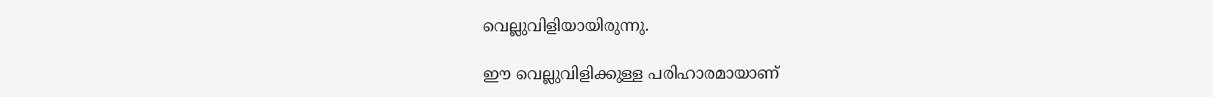വെല്ലുവിളിയായിരുന്നു.

ഈ വെല്ലുവിളിക്കുള്ള പരിഹാരമായാണ്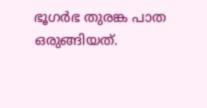ഭൂഗര്‍ഭ തുരങ്ക പാത ഒരുങ്ങിയത്.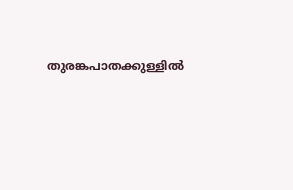തുരങ്കപാതക്കുള്ളില്‍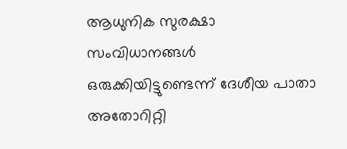ആധുനിക സുരക്ഷാ സംവിധാനങ്ങള്‍ ഒരുക്കിയിട്ടുണ്ടെന്ന് ദേശീയ പാതാ അതോറിറ്റി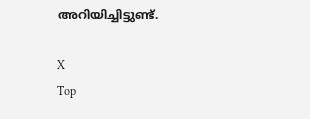അറിയിച്ചിട്ടുണ്ട്.

X
Top